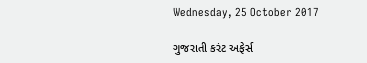Wednesday, 25 October 2017

ગુજરાતી કરંટ અફેર્સ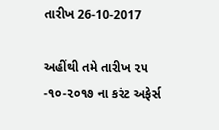તારીખ 26-10-2017

અહીંથી તમે તારીખ ૨૫ -૧૦-૨૦૧૭ ના કરંટ અફેર્સ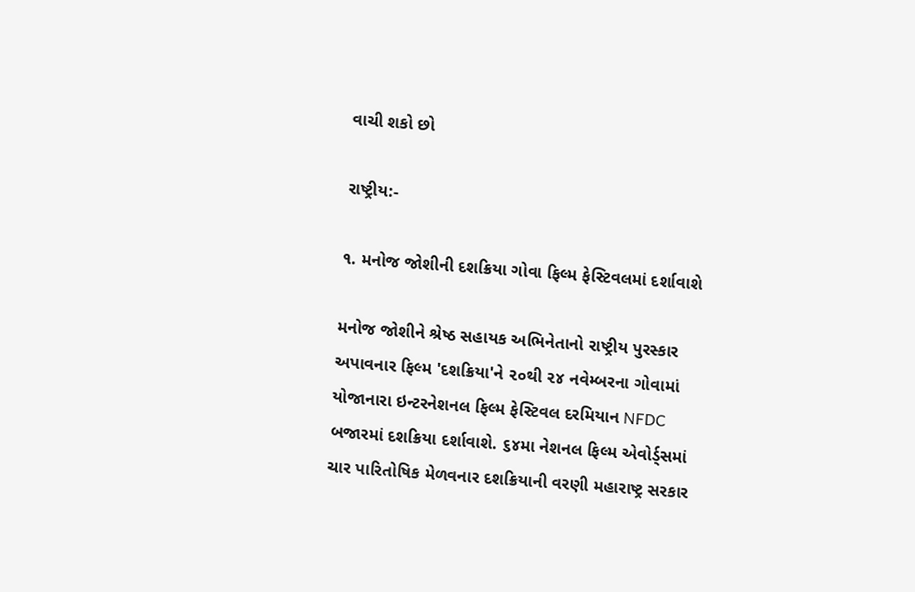વાચી શકો છો

રાષ્ટ્રીય:-

૧. મનોજ જોશીની દશક્રિયા ગોવા ફિલ્મ ફેસ્ટિવલમાં દર્શાવાશે

મનોજ જોશીને શ્રેષ્ઠ સહાયક અભિનેતાનો રાષ્ટ્રીય પુરસ્કાર અપાવનાર ફિલ્મ 'દશક્રિયા'ને ૨૦થી ૨૪ નવેમ્બરના ગોવામાં યોજાનારા ઇન્ટરનેશનલ ફિલ્મ ફેસ્ટિવલ દરમિયાન NFDC બજારમાં દશક્રિયા દર્શાવાશે. ૬૪મા નેશનલ ફિલ્મ એવોર્ડ્સમાં ચાર પારિતોષિક મેળવનાર દશક્રિયાની વરણી મહારાષ્ટ્ર સરકાર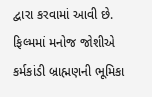દ્વારા કરવામાં આવી છે. ફિલ્મમાં મનોજ જોશીએ કર્મકાંડી બ્રાહ્મણની ભૂમિકા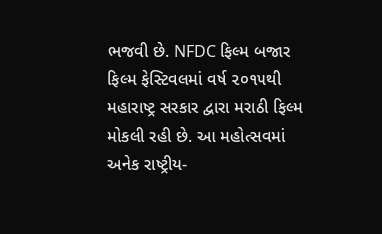ભજવી છે. NFDC ફિલ્મ બજાર ફિલ્મ ફેસ્ટિવલમાં વર્ષ ૨૦૧૫થી મહારાષ્ટ્ર સરકાર દ્વારા મરાઠી ફિલ્મ મોકલી રહી છે. આ મહોત્સવમાં અનેક રાષ્ટ્રીય-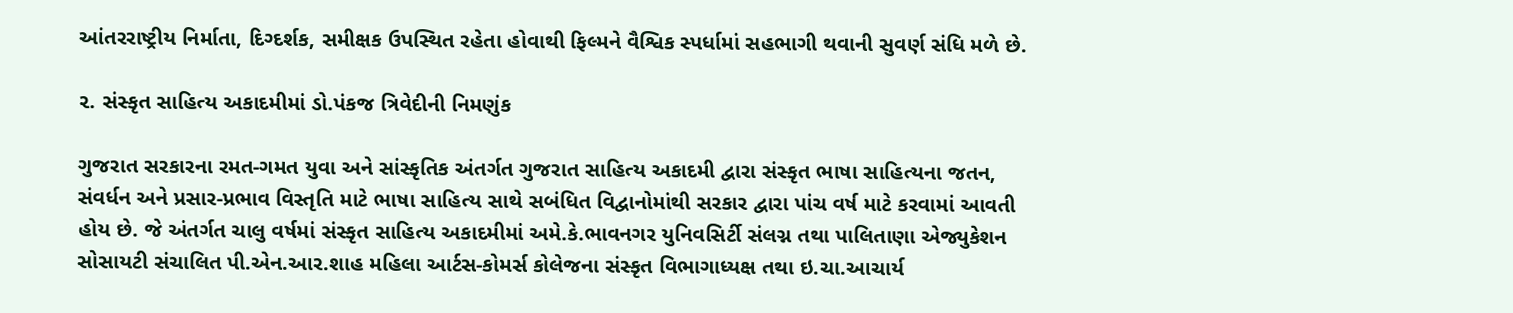આંતરરાષ્ટ્રીય નિર્માતા, દિગ્દર્શક, સમીક્ષક ઉપસ્થિત રહેતા હોવાથી ફિલ્મને વૈશ્વિક સ્પર્ધામાં સહભાગી થવાની સુવર્ણ સંધિ મળે છે.

૨. સંસ્કૃત સાહિત્ય અકાદમીમાં ડો.પંકજ ત્રિવેદીની નિમણુંક

ગુજરાત સરકારના રમત-ગમત યુવા અને સાંસ્કૃતિક અંતર્ગત ગુજરાત સાહિત્ય અકાદમી દ્વારા સંસ્કૃત ભાષા સાહિત્યના જતન, સંવર્ધન અને પ્રસાર-પ્રભાવ વિસ્તૃતિ માટે ભાષા સાહિત્ય સાથે સબંધિત વિદ્વાનોમાંથી સરકાર દ્વારા પાંચ વર્ષ માટે કરવામાં આવતી હોય છે. જે અંતર્ગત ચાલુ વર્ષમાં સંસ્કૃત સાહિત્ય અકાદમીમાં અમે.કે.ભાવનગર યુનિવસિર્ટી સંલગ્ન તથા પાલિતાણા એજ્યુકેશન સોસાયટી સંચાલિત પી.એન.આર.શાહ મહિલા આર્ટસ-કોમર્સ કોલેજના સંસ્કૃત વિભાગાધ્યક્ષ તથા ઇ.ચા.આચાર્ય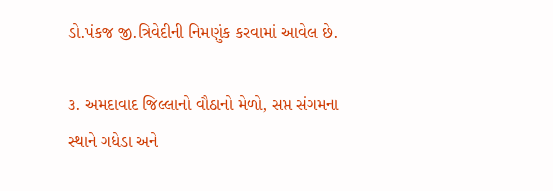ડો.પંકજ જી.ત્રિવેદીની નિમણુંક કરવામાં આવેલ છે.

૩. અમદાવાદ જિલ્લાનો વૌઠાનો મેળો, સપ્ત સંગમના સ્થાને ગધેડા અને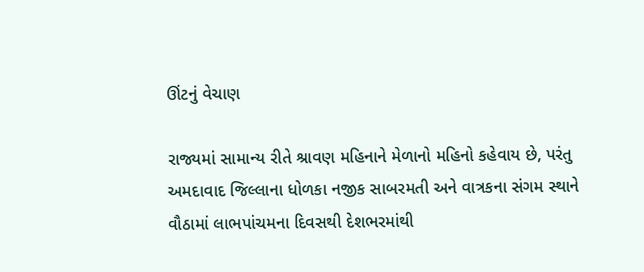ઊંટનું વેચાણ

રાજ્યમાં સામાન્ય રીતે શ્રાવણ મહિનાને મેળાનો મહિનો કહેવાય છે, પરંતુ અમદાવાદ જિલ્લાના ધોળકા નજીક સાબરમતી અને વાત્રકના સંગમ સ્થાને વૌઠામાં લાભપાંચમના દિવસથી દેશભરમાંથી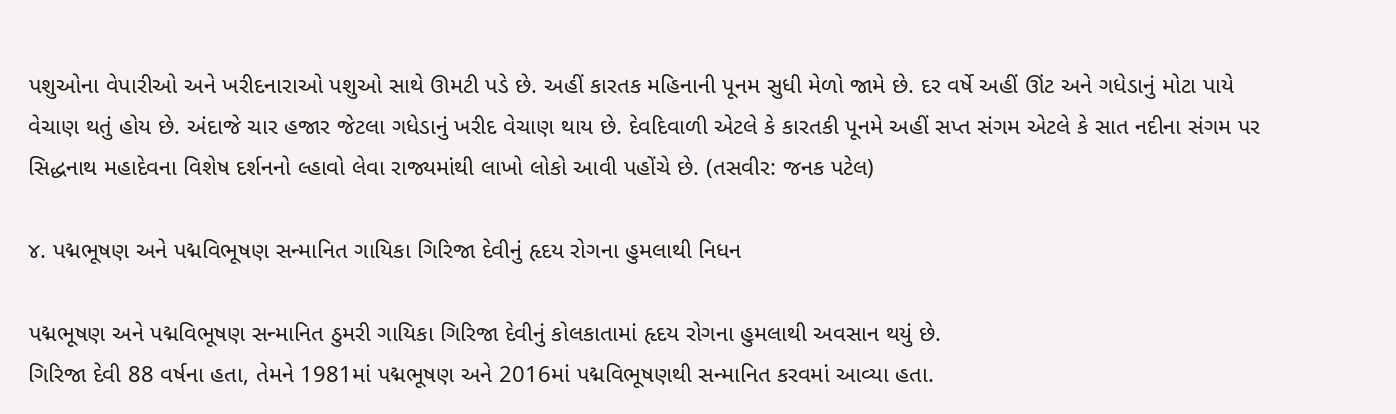પશુઓના વેપારીઓ અને ખરીદનારાઓ પશુઓ સાથે ઊમટી પડે છે. અહીં કારતક મહિનાની પૂનમ સુધી મેળો જામે છે. દર વર્ષે અહીં ઊંટ અને ગધેડાનું મોટા પાયે વેચાણ થતું હોય છે. અંદાજે ચાર હજાર જેટલા ગધેડાનું ખરીદ વેચાણ થાય છે. દેવદિવાળી એટલે કે કારતકી પૂનમે અહીં સપ્ત સંગમ એટલે કે સાત નદીના સંગમ પર સિદ્ધનાથ મહાદેવના વિશેષ દર્શનનો લ્હાવો લેવા રાજ્યમાંથી લાખો લોકો આવી પહોંચે છે. (તસવીર: જનક પટેલ)

૪. પદ્મભૂષણ અને પદ્મવિભૂષણ સન્માનિત ગાયિકા ગિરિજા દેવીનું હૃદય રોગના હુમલાથી નિધન

પદ્મભૂષણ અને પદ્મવિભૂષણ સન્માનિત ઠુમરી ગાયિકા ગિરિજા દેવીનું કોલકાતામાં હૃદય રોગના હુમલાથી અવસાન થયું છે.
ગિરિજા દેવી 88 વર્ષના હતા, તેમને 1981માં પદ્મભૂષણ અને 2016માં પદ્મવિભૂષણથી સન્માનિત કરવમાં આવ્યા હતા.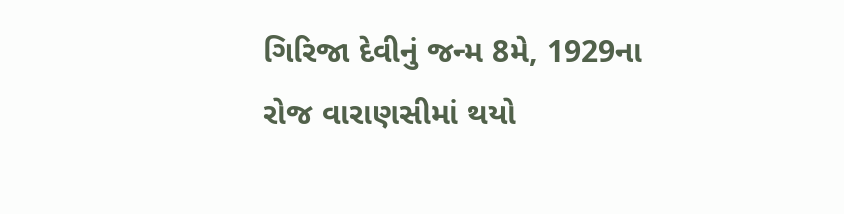ગિરિજા દેવીનું જન્મ 8મે, 1929ના રોજ વારાણસીમાં થયો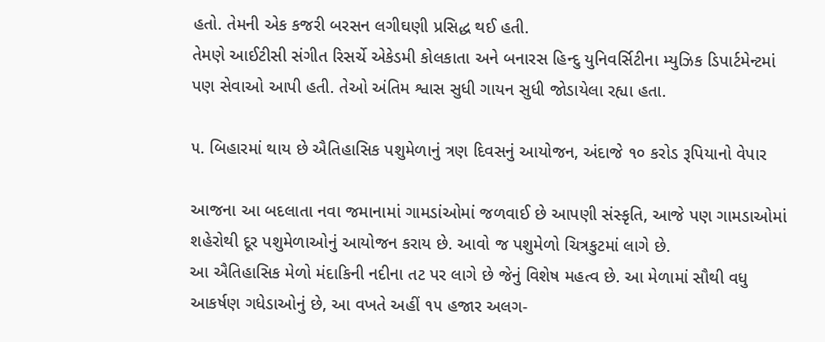હતો. તેમની એક કજરી બરસન લગીઘણી પ્રસિદ્ધ થઈ હતી.
તેમણે આઈટીસી સંગીત રિસર્ચે એકેડમી કોલકાતા અને બનારસ હિન્દુ યુનિવર્સિટીના મ્યુઝિક ડિપાર્ટમેન્ટમાં પણ સેવાઓ આપી હતી. તેઓ અંતિમ શ્વાસ સુધી ગાયન સુધી જોડાયેલા રહ્યા હતા.

૫. બિહારમાં થાય છે ઐતિહાસિક પશુમેળાનું ત્રણ દિવસનું આયોજન, અંદાજે ૧૦ કરોડ રૂપિયાનો વેપાર

આજના આ બદલાતા નવા જમાનામાં ગામડાંઓમાં જળવાઈ છે આપણી સંસ્કૃતિ, આજે પણ ગામડાઓમાં શહેરોથી દૂર પશુમેળાઓનું આયોજન કરાય છે. આવો જ પશુમેળો ચિત્રકુટમાં લાગે છે.
આ ઐતિહાસિક મેળો મંદાકિની નદીના તટ પર લાગે છે જેનું વિશેષ મહત્વ છે. આ મેળામાં સૌથી વધુ આકર્ષણ ગધેડાઓનું છે, આ વખતે અહીં ૧૫ હજાર અલગ-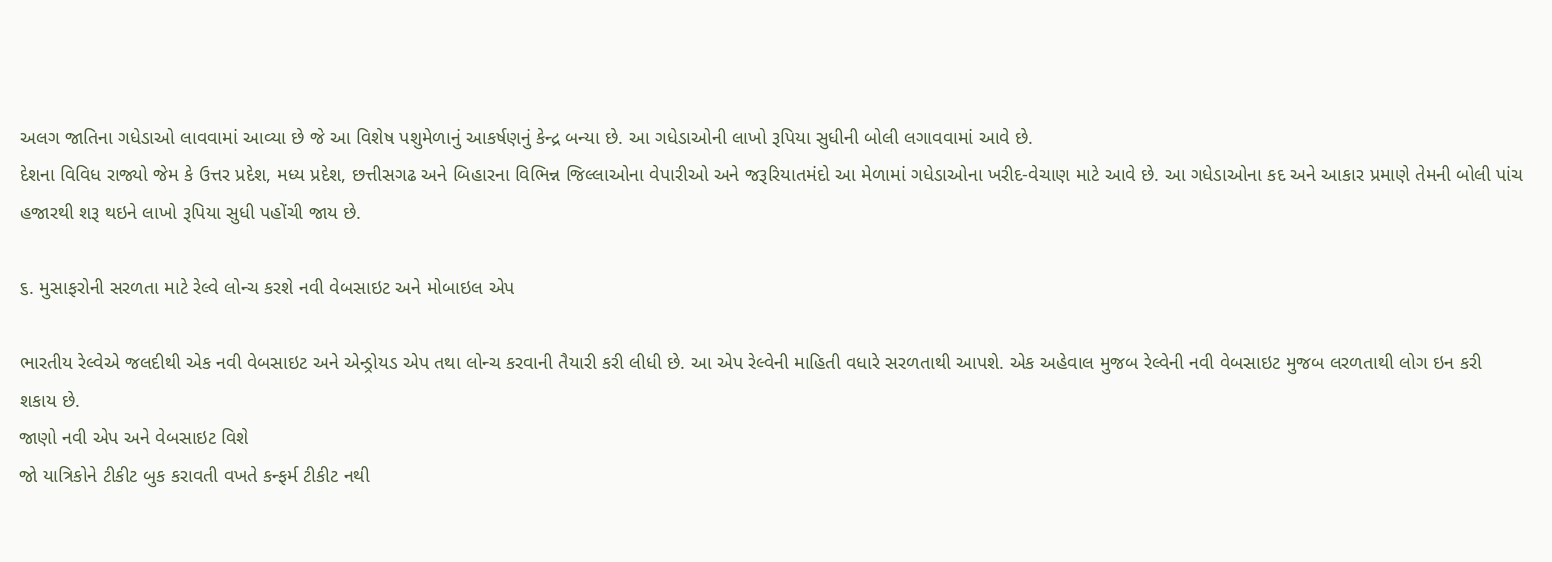અલગ જાતિના ગધેડાઓ લાવવામાં આવ્યા છે જે આ વિશેષ પશુમેળાનું આકર્ષણનું કેન્દ્ર બન્યા છે. આ ગધેડાઓની લાખો રૂપિયા સુધીની બોલી લગાવવામાં આવે છે.
દેશના વિવિધ રાજ્યો જેમ કે ઉત્તર પ્રદેશ, મધ્ય પ્રદેશ, છત્તીસગઢ અને બિહારના વિભિન્ન જિલ્લાઓના વેપારીઓ અને જરૂરિયાતમંદો આ મેળામાં ગધેડાઓના ખરીદ-વેચાણ માટે આવે છે. આ ગધેડાઓના કદ અને આકાર પ્રમાણે તેમની બોલી પાંચ હજારથી શરૂ થઇને લાખો રૂપિયા સુધી પહોંચી જાય છે.

૬. મુસાફરોની સરળતા માટે રેલ્વે લોન્ચ કરશે નવી વેબસાઇટ અને મોબાઇલ એપ

ભારતીય રેલ્વેએ જલદીથી એક નવી વેબસાઇટ અને એન્ડ્રોયડ એપ તથા લોન્ચ કરવાની તૈયારી કરી લીધી છે. આ એપ રેલ્વેની માહિતી વધારે સરળતાથી આપશે. એક અહેવાલ મુજબ રેલ્વેની નવી વેબસાઇટ મુજબ લરળતાથી લોગ ઇન કરી શકાય છે.
જાણો નવી એપ અને વેબસાઇટ વિશે
જો યાત્રિકોને ટીકીટ બુક કરાવતી વખતે કન્ફર્મ ટીકીટ નથી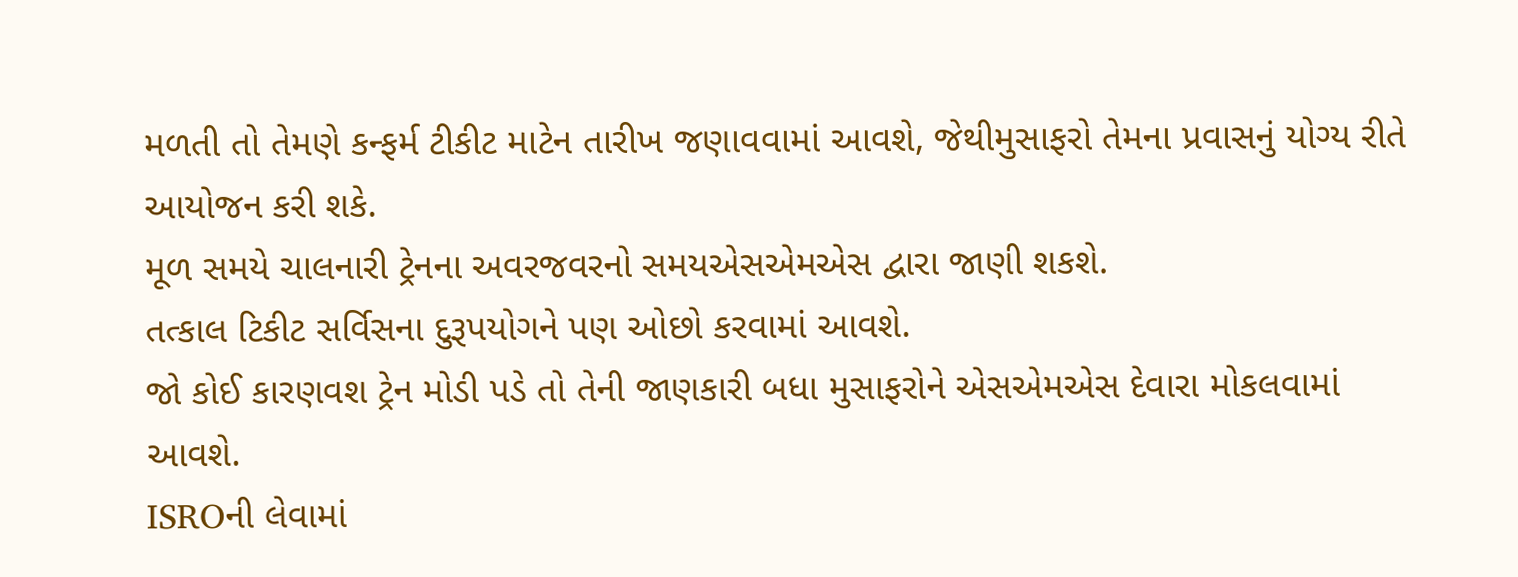મળતી તો તેમણે કન્ફર્મ ટીકીટ માટેન તારીખ જણાવવામાં આવશે, જેથીમુસાફરો તેમના પ્રવાસનું યોગ્ય રીતે આયોજન કરી શકે.
મૂળ સમયે ચાલનારી ટ્રેનના અવરજવરનો સમયએસએમએસ દ્વારા જાણી શકશે.
તત્કાલ ટિકીટ સર્વિસના દુરૂપયોગને પણ ઓછો કરવામાં આવશે.
જો કોઈ કારણવશ ટ્રેન મોડી પડે તો તેની જાણકારી બધા મુસાફરોને એસએમએસ દેવારા મોકલવામાં આવશે.
ISROની લેવામાં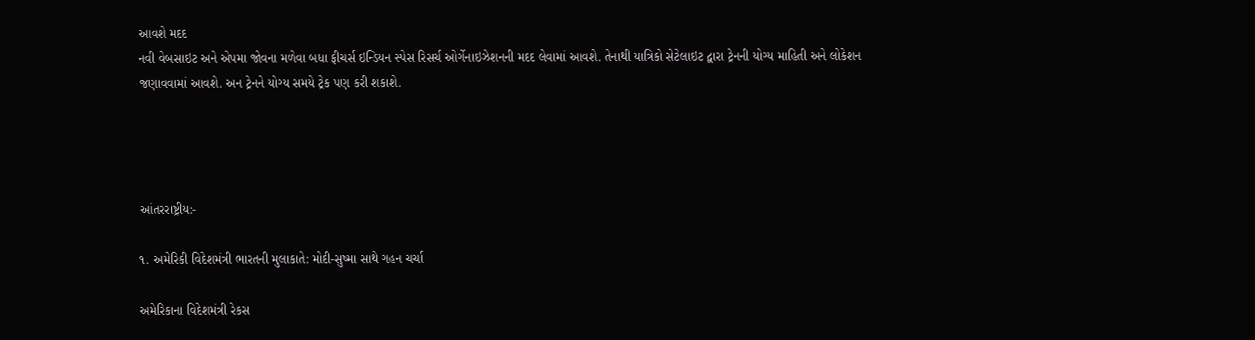આવશે મદદ
નવી વેબસાઇટ અને એપમા જોવના મળેવા બધા ફીચર્સ ઇન્ડિયન સ્પેસ રિસર્ચ ઓર્ગેનાઇઝેશનની મદદ લેવામાં આવશે. તેનાથી યાત્રિકો સેટેલાઇટ દ્વારા ટ્રેનની યોગ્ય માહિતી અને લોકેશન જણાવવામાં આવશે. અન ટ્રેનને યોગ્ય સમયે ટ્રેક પણ કરી શકાશે.




આંતરરાષ્ટ્રીય:-

૧. અમેરિકી વિદેશમંત્રી ભારતની મુલાકાતે: મોદી-સુષ્મા સાથે ગહન ચર્ચા

અમેરિકાના વિદેશમંત્રી રેકસ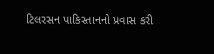ટિલરસન પાકિસ્તાનનો પ્રવાસ કરી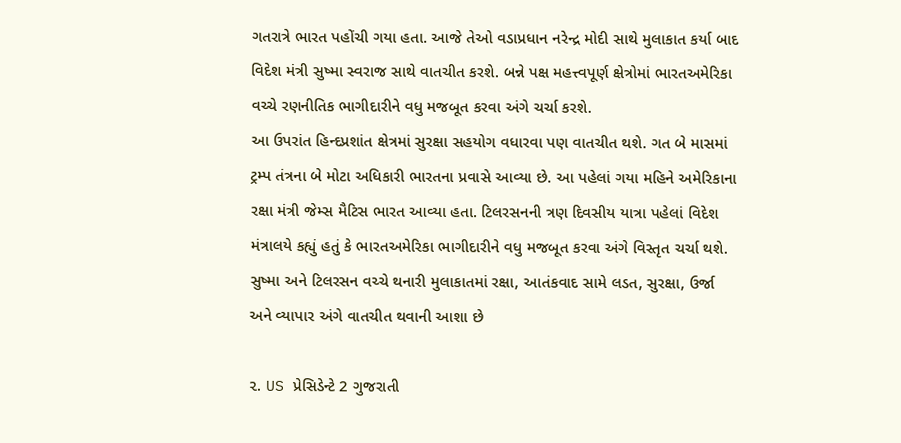ગતરાત્રે ભારત પહોંચી ગયા હતા. આજે તેઓ વડાપ્રધાન નરેન્દ્ર મોદી સાથે મુલાકાત કર્યા બાદ વિદેશ મંત્રી સુષ્મા સ્વરાજ સાથે વાતચીત કરશે. બન્ને પક્ષ મહત્ત્વપૂર્ણ ક્ષેત્રોમાં ભારતઅમેરિકા વચ્ચે રણનીતિક ભાગીદારીને વધુ મજબૂત કરવા અંગે ચર્ચા કરશે.
આ ઉપરાંત હિન્દપ્રશાંત ક્ષેત્રમાં સુરક્ષા સહયોગ વધારવા પણ વાતચીત થશે. ગત બે માસમાં ટ્રમ્પ તંત્રના બે મોટા અધિકારી ભારતના પ્રવાસે આવ્યા છે. આ પહેલાં ગયા મહિને અમેરિકાના રક્ષા મંત્રી જેમ્સ મૈટિસ ભારત આવ્યા હતા. ટિલરસનની ત્રણ દિવસીય યાત્રા પહેલાં વિદેશ મંત્રાલયે કહ્યું હતું કે ભારતઅમેરિકા ભાગીદારીને વધુ મજબૂત કરવા અંગે વિસ્તૃત ચર્ચા થશે. સુષ્મા અને ટિલરસન વચ્ચે થનારી મુલાકાતમાં રક્ષા, આતંકવાદ સામે લડત, સુરક્ષા, ઉર્જા અને વ્યાપાર અંગે વાતચીત થવાની આશા છે

૨. US પ્રેસિડેન્ટે 2 ગુજરાતી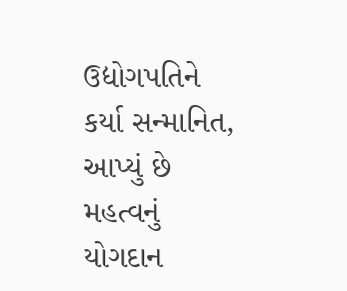ઉદ્યોગપતિને કર્યા સન્માનિત, આપ્યું છે મહત્વનું યોગદાન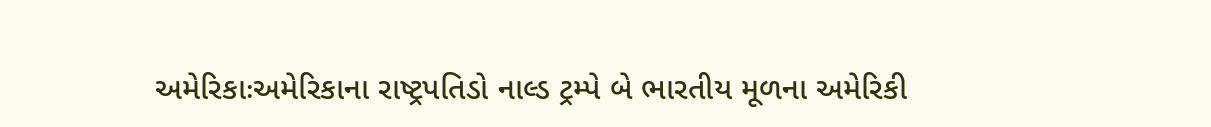અમેરિકાઃઅમેરિકાના રાષ્ટ્રપતિડો નાલ્ડ ટ્રમ્પે બે ભારતીય મૂળના અમેરિકી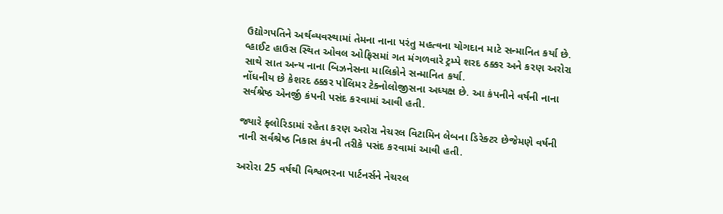ઉદ્યોગપતિને અર્થવ્યવસ્થામાં તેમના નાના પરંતુ મહત્વના યોગદાન માટે સન્માનિત કર્યા છે. વ્હાઈટ હાઉસ સ્થિત ઓવલ ઓફિસમાં ગત મંગળવારે ટ્રમ્પે શરદ ઠક્કર અને કરણ અરોરા સાથે સાત અન્ય નાના બિઝનેસના માલિકોને સન્માનિત કર્યા.
નોંધનીય છે કેશરદ ઠક્કર પોલિમર ટેક્નોલોજીસના અધ્યક્ષ છે. આ કંપનીને વર્ષની નાના સર્વશ્રેષ્ઠ એનર્જી કંપની પસંદ કરવામાં આવી હતી.

જ્યારે ફ્લોરિડામાં રહેતા કરણ અરોરા નેચરલ વિટામિન લેબના ડિરેક્ટર છેજેમણે વર્ષની નાની સર્વશ્રેષ્ઠ નિકાસ કંપની તરીકે પસંદ કરવામાં આવી હતી.

અરોરા 25 વર્ષથી વિશ્વભરના પાર્ટનર્સને નેચરલ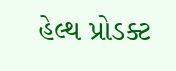હેલ્થ પ્રોડક્ટ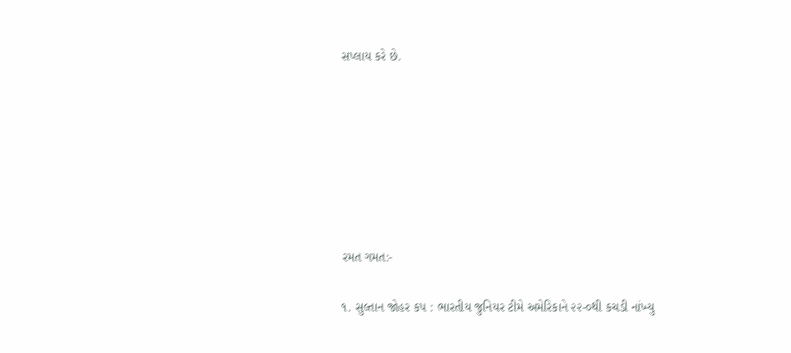સપ્લાય કરે છે.







રમત ગમત:-

૧. સુલ્તાન જોહર કપ : ભારતીય જુનિયર ટીમે અમેરિકાને ૨૨-૦થી કચડી નાંખ્યુ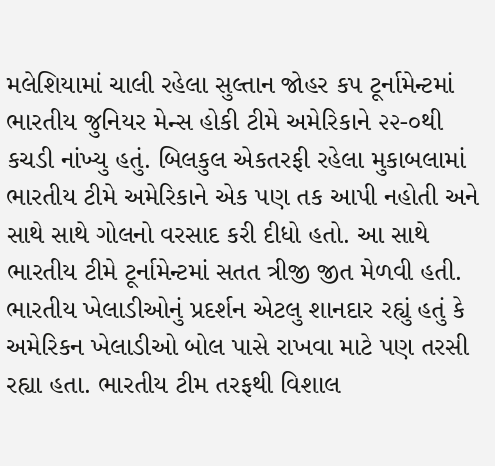મલેશિયામાં ચાલી રહેલા સુલ્તાન જોહર કપ ટૂર્નામેન્ટમાં ભારતીય જુનિયર મેન્સ હોકી ટીમે અમેરિકાને ૨૨-૦થી કચડી નાંખ્યુ હતું. બિલકુલ એકતરફી રહેલા મુકાબલામાં ભારતીય ટીમે અમેરિકાને એક પણ તક આપી નહોતી અને સાથે સાથે ગોલનો વરસાદ કરી દીધો હતો. આ સાથે ભારતીય ટીમે ટૂર્નામેન્ટમાં સતત ત્રીજી જીત મેળવી હતી. ભારતીય ખેલાડીઓનું પ્રદર્શન એટલુ શાનદાર રહ્યું હતું કે અમેરિકન ખેલાડીઓ બોલ પાસે રાખવા માટે પણ તરસી રહ્યા હતા. ભારતીય ટીમ તરફથી વિશાલ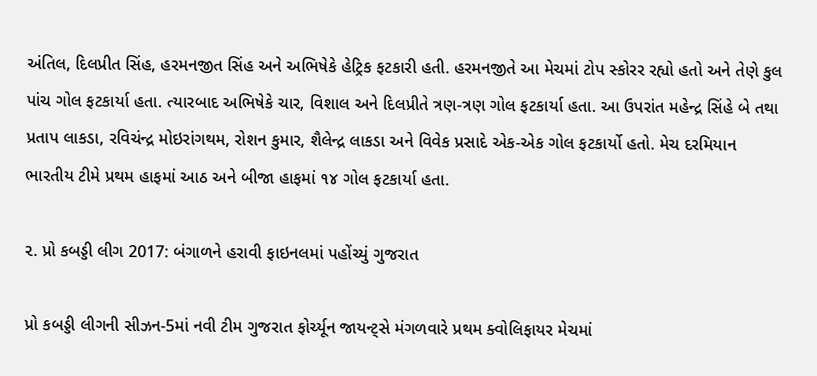અંતિલ, દિલપ્રીત સિંહ, હરમનજીત સિંહ અને અભિષેકે હેટ્રિક ફટકારી હતી. હરમનજીતે આ મેચમાં ટોપ સ્કોરર રહ્યો હતો અને તેણે કુલ પાંચ ગોલ ફટકાર્યા હતા. ત્યારબાદ અભિષેકે ચાર, વિશાલ અને દિલપ્રીતે ત્રણ-ત્રણ ગોલ ફટકાર્યા હતા. આ ઉપરાંત મહેન્દ્ર સિંહે બે તથા પ્રતાપ લાકડા, રવિચંન્દ્ર મોઇરાંગથમ, રોશન કુમાર, શૈલેન્દ્ર લાકડા અને વિવેક પ્રસાદે એક-એક ગોલ ફટકાર્યો હતો. મેચ દરમિયાન ભારતીય ટીમે પ્રથમ હાફમાં આઠ અને બીજા હાફમાં ૧૪ ગોલ ફટકાર્યા હતા.

૨. પ્રો કબડ્ડી લીગ 2017: બંગાળને હરાવી ફાઇનલમાં પહોંચ્યું ગુજરાત

પ્રો કબડ્ડી લીગની સીઝન-5માં નવી ટીમ ગુજરાત ફોર્ચ્યૂન જાયન્ટ્સે મંગળવારે પ્રથમ ક્વોલિફાયર મેચમાં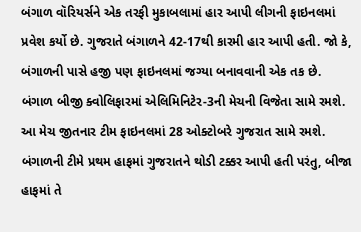બંગાળ વૉરિયર્સને એક તરફી મુકાબલામાં હાર આપી લીગની ફાઇનલમાં પ્રવેશ કર્યો છે. ગુજરાતે બંગાળને 42-17થી કારમી હાર આપી હતી. જો કે, બંગાળની પાસે હજી પણ ફાઇનલમાં જગ્યા બનાવવાની એક તક છે. બંગાળ બીજી ક્વોલિફારમાં એલિમિનિટેર-3ની મેચની વિજેતા સામે રમશે. આ મેચ જીતનાર ટીમ ફાઇનલમાં 28 ઓક્ટોબરે ગુજરાત સામે રમશે.
બંગાળની ટીમે પ્રથમ હાફમાં ગુજરાતને થોડી ટક્કર આપી હતી પરંતુ, બીજા હાફમાં તે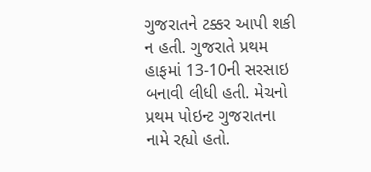ગુજરાતને ટક્કર આપી શકી ન હતી. ગુજરાતે પ્રથમ હાફમાં 13-10ની સરસાઇ બનાવી લીધી હતી. મેચનો પ્રથમ પોઇન્ટ ગુજરાતના નામે રહ્યો હતો.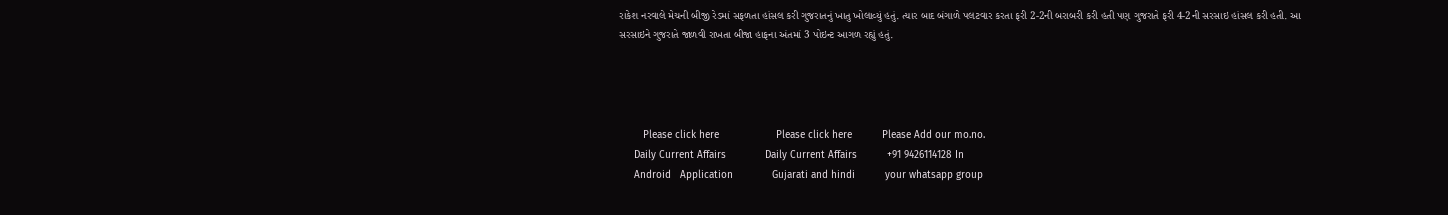રાકેશ નરવાલે મેચની બીજી રેડમાં સફળતા હાંસલ કરી ગુજરાતનું ખાતુ ખોલાવ્યું હતું. ત્યાર બાદ બંગાળે પલટવાર કરતા ફરી 2-2ની બરાબરી કરી હતી પણ ગુજરાતે ફરી 4-2ની સરસાઇ હાંસલ કરી હતી. આ સરસાઇને ગુજરાતે જાળવી રાખતા બીજા હાફના અંતમાં 3 પોઇન્ટ આગળ રહ્યું હતું.




        Please click here                   Please click here          Please Add our mo.no.
     Daily Current Affairs             Daily Current Affairs          +91 9426114128 In
     Android   Application             Gujarati and hindi          your whatsapp group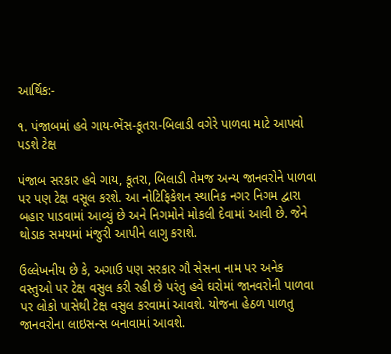આર્થિક:-

૧. પંજાબમાં હવે ગાય-ભેંસ-કૂતરા-બિલાડી વગેરે પાળવા માટે આપવો પડશે ટેક્ષ

પંજાબ સરકાર હવે ગાય, કૂતરા, બિલાડી તેમજ અન્ય જાનવરોને પાળવા પર પણ ટેક્ષ વસૂલ કરશે. આ નોટિફિકેશન સ્થાનિક નગર નિગમ દ્વારા બહાર પાડવામાં આવ્યું છે અને નિગમોને મોકલી દેવામાં આવી છે. જેને થોડાક સમયમાં મંજુરી આપીને લાગુ કરાશે.

ઉલ્લેખનીય છે કે, અગાઉ પણ સરકાર ગૌ સેસના નામ પર અનેક વસ્તુઓ પર ટેક્ષ વસુલ કરી રહી છે પરંતુ હવે ઘરોમાં જાનવરોની પાળવા પર લોકો પાસેથી ટેક્ષ વસુલ કરવામાં આવશે. યોજના હેઠળ પાળતુ જાનવરોના લાઇસન્સ બનાવામાં આવશે.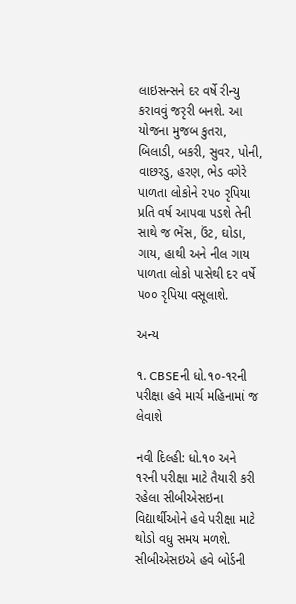લાઇસન્સને દર વર્ષે રીન્યુ કરાવવું જરૃરી બનશે. આ યોજના મુજબ કુતરા, બિલાડી, બકરી, સુવર, પોની, વાછરડુ, હરણ, ભેડ વગેરે પાળતા લોકોને ૨૫૦ રૃપિયા પ્રતિ વર્ષ આપવા પડશે તેની સાથે જ ભેંસ, ઉંટ, ઘોડા, ગાય, હાથી અને નીલ ગાય પાળતા લોકો પાસેથી દર વર્ષે ૫૦૦ રૃપિયા વસૂલાશે.

અન્ય

૧. CBSEની ધો.૧૦-૧રની પરીક્ષા હવે માર્ચ મહિનામાં જ લેવાશે

નવી દિલ્હી: ધો.૧૦ અને ૧રની પરીક્ષા માટે તૈયારી કરી રહેલા સીબીએસઇના વિદ્યાર્થીઓને હવે પરીક્ષા માટે થોડો વધુ સમય મળશે. સીબીએસઇએ હવે બોર્ડની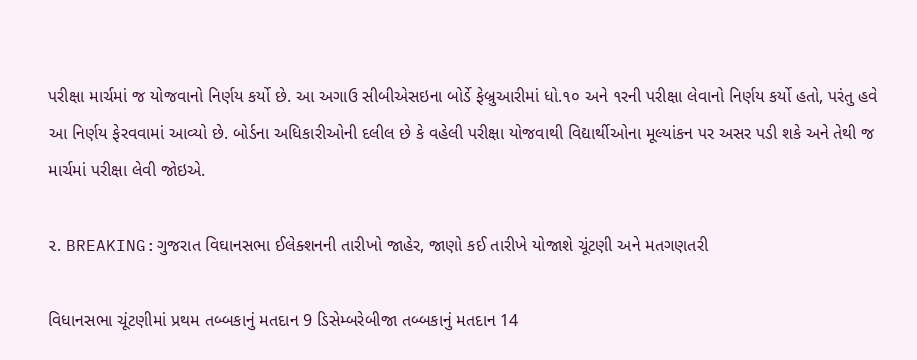પરીક્ષા માર્ચમાં જ યોજવાનો નિર્ણય કર્યો છે. આ અગાઉ સીબીએસઇના બોર્ડે ફેબ્રુઆરીમાં ધો.૧૦ અને ૧રની પરીક્ષા લેવાનો નિર્ણય કર્યો હતો, પરંતુ હવે આ નિર્ણય ફેરવવામાં આવ્યો છે. બોર્ડના અધિકારીઓની દલીલ છે કે વહેલી પરીક્ષા યોજવાથી વિદ્યાર્થીઓના મૂલ્યાંકન પર અસર પડી શકે અને તેથી જ માર્ચમાં પરીક્ષા લેવી જોઇએ.

૨. BREAKING:ગુજરાત વિઘાનસભા ઈલેક્શનની તારીખો જાહેર, જાણો કઈ તારીખે યોજાશે ચૂંટણી અને મતગણતરી

વિધાનસભા ચૂંટણીમાં પ્રથમ તબ્બકાનું મતદાન 9 ડિસેમ્બરેબીજા તબ્બકાનું મતદાન 14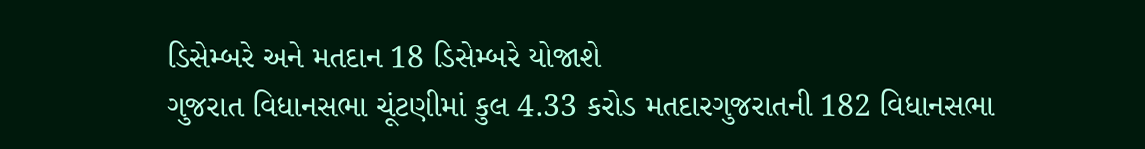ડિસેમ્બરે અને મતદાન 18 ડિસેમ્બરે યોજાશે
ગુજરાત વિધાનસભા ચૂંટણીમાં કુલ 4.33 કરોડ મતદારગુજરાતની 182 વિધાનસભા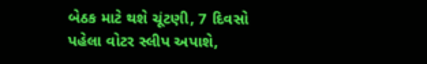બેઠક માટે થશે ચૂંટણી, 7 દિવસો પહેલા વોટર સ્લીપ અપાશે,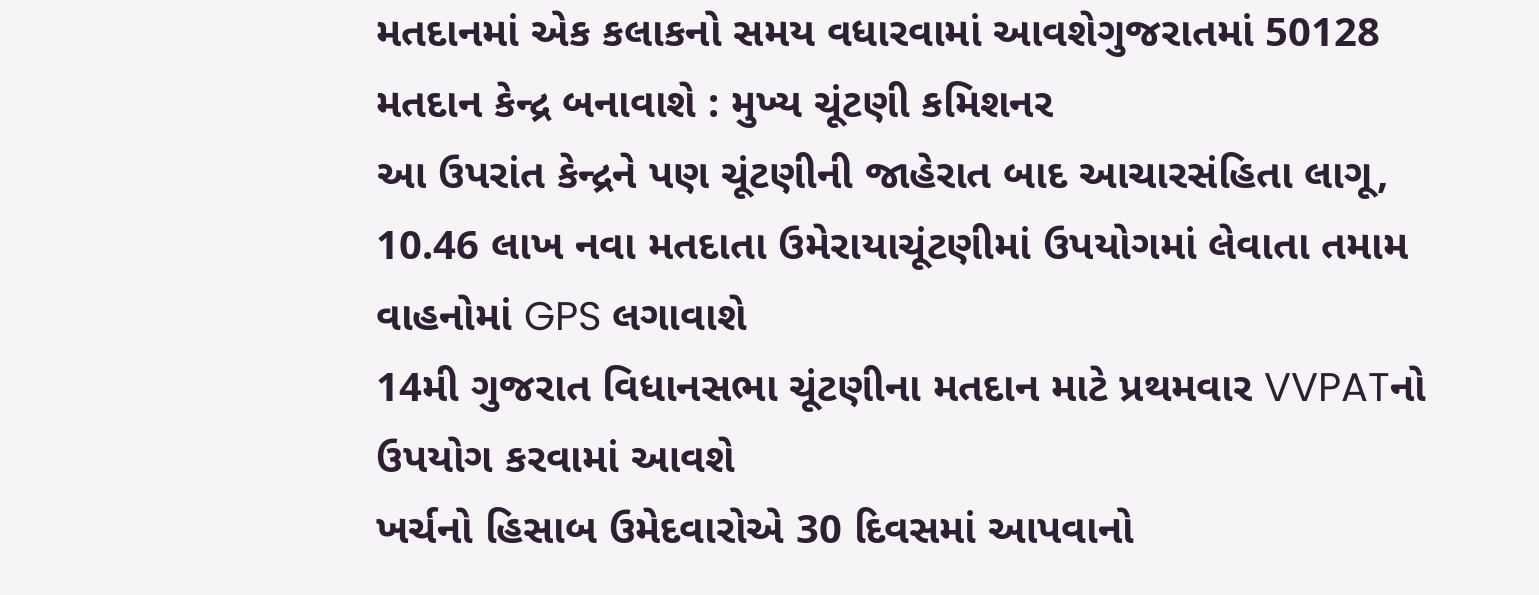મતદાનમાં એક કલાકનો સમય વધારવામાં આવશેગુજરાતમાં 50128 મતદાન કેન્દ્ર બનાવાશે : મુખ્ય ચૂંટણી કમિશનર
આ ઉપરાંત કેન્દ્રને પણ ચૂંટણીની જાહેરાત બાદ આચારસંહિતા લાગૂ, 10.46 લાખ નવા મતદાતા ઉમેરાયાચૂંટણીમાં ઉપયોગમાં લેવાતા તમામ વાહનોમાં GPS લગાવાશે
14મી ગુજરાત વિધાનસભા ચૂંટણીના મતદાન માટે પ્રથમવાર VVPATનો ઉપયોગ કરવામાં આવશે
ખર્ચનો હિસાબ ઉમેદવારોએ 30 દિવસમાં આપવાનો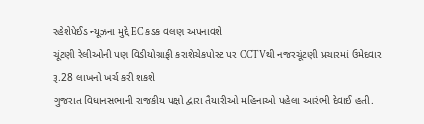રહેશેપેઈડ ન્યૂઝના મુદ્દે EC કડક વલણ અપનાવશે
ચૂંટણી રેલીઓની પણ વિડીયોગ્રાફી કરાશેચેકપોસ્ટ પર CCTVથી નજરચૂંટણી પ્રચારમાં ઉમેદવાર રૂ.28 લાખનો ખર્ચ કરી શકશે
ગુજરાત વિધાનસભાની રાજકીય પક્ષો દ્વારા તૈયારીઓ મહિનાઓ પહેલા આરંભી દેવાઈ હતી.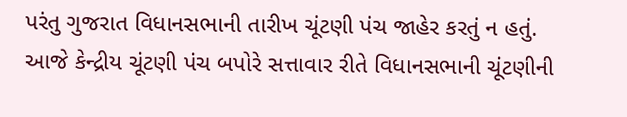પરંતુ ગુજરાત વિધાનસભાની તારીખ ચૂંટણી પંચ જાહેર કરતું ન હતું. આજે કેન્દ્રીય ચૂંટણી પંચ બપોરે સત્તાવાર રીતે વિધાનસભાની ચૂંટણીની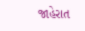જાહેરાત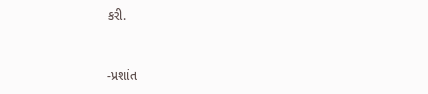કરી.



-પ્રશાંત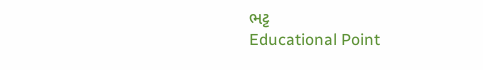ભટ્ટ
Educational Point